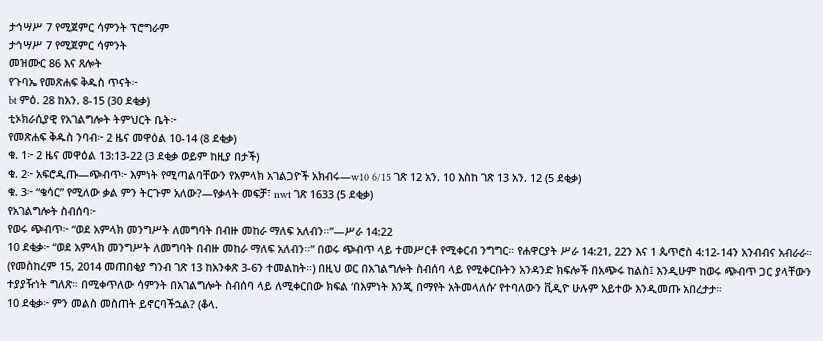ታኅሣሥ 7 የሚጀምር ሳምንት ፕሮግራም
ታኅሣሥ 7 የሚጀምር ሳምንት
መዝሙር 86 እና ጸሎት
የጉባኤ የመጽሐፍ ቅዱስ ጥናት፦
bt ምዕ. 28 ከአን. 8-15 (30 ደቂቃ)
ቲኦክራሲያዊ የአገልግሎት ትምህርት ቤት፦
የመጽሐፍ ቅዱስ ንባብ፦ 2 ዜና መዋዕል 10-14 (8 ደቂቃ)
ቁ. 1፦ 2 ዜና መዋዕል 13:13-22 (3 ደቂቃ ወይም ከዚያ በታች)
ቁ. 2፦ አፍሮዲጡ—ጭብጥ፦ እምነት የሚጣልባቸውን የአምላክ አገልጋዮች አክብሩ—w10 6/15 ገጽ 12 አን. 10 እስከ ገጽ 13 አን. 12 (5 ደቂቃ)
ቁ. 3፦ “ቄሳር” የሚለው ቃል ምን ትርጉም አለው?—የቃላት መፍቻ፣ nwt ገጽ 1633 (5 ደቂቃ)
የአገልግሎት ስብሰባ፦
የወሩ ጭብጥ፦ “ወደ አምላክ መንግሥት ለመግባት በብዙ መከራ ማለፍ አለብን።”—ሥራ 14:22
10 ደቂቃ፦ “ወደ አምላክ መንግሥት ለመግባት በብዙ መከራ ማለፍ አለብን።” በወሩ ጭብጥ ላይ ተመሥርቶ የሚቀርብ ንግግር። የሐዋርያት ሥራ 14:21, 22ን እና 1 ጴጥሮስ 4:12-14ን አንብብና አብራራ። (የመስከረም 15, 2014 መጠበቂያ ግንብ ገጽ 13 ከአንቀጽ 3-6ን ተመልከት።) በዚህ ወር በአገልግሎት ስብሰባ ላይ የሚቀርቡትን አንዳንድ ክፍሎች በአጭሩ ከልስ፤ እንዲሁም ከወሩ ጭብጥ ጋር ያላቸውን ተያያዥነት ግለጽ። በሚቀጥለው ሳምንት በአገልግሎት ስብሰባ ላይ ለሚቀርበው ክፍል ‘በእምነት እንጂ በማየት አትመላለሱ’ የተባለውን ቪዲዮ ሁሉም አይተው እንዲመጡ አበረታታ።
10 ደቂቃ፦ ምን መልስ መስጠት ይኖርባችኋል? (ቆላ.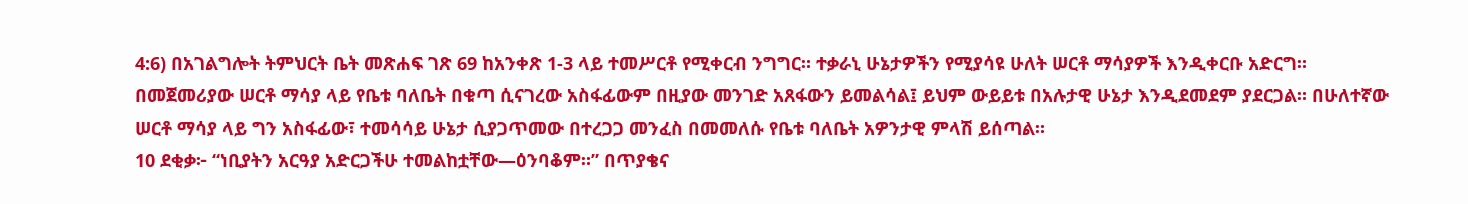4:6) በአገልግሎት ትምህርት ቤት መጽሐፍ ገጽ 69 ከአንቀጽ 1-3 ላይ ተመሥርቶ የሚቀርብ ንግግር። ተቃራኒ ሁኔታዎችን የሚያሳዩ ሁለት ሠርቶ ማሳያዎች እንዲቀርቡ አድርግ። በመጀመሪያው ሠርቶ ማሳያ ላይ የቤቱ ባለቤት በቁጣ ሲናገረው አስፋፊውም በዚያው መንገድ አጸፋውን ይመልሳል፤ ይህም ውይይቱ በአሉታዊ ሁኔታ እንዲደመደም ያደርጋል። በሁለተኛው ሠርቶ ማሳያ ላይ ግን አስፋፊው፣ ተመሳሳይ ሁኔታ ሲያጋጥመው በተረጋጋ መንፈስ በመመለሱ የቤቱ ባለቤት አዎንታዊ ምላሽ ይሰጣል።
10 ደቂቃ፦ “ነቢያትን አርዓያ አድርጋችሁ ተመልከቷቸው—ዕንባቆም።” በጥያቄና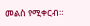መልስ የሚቀርብ።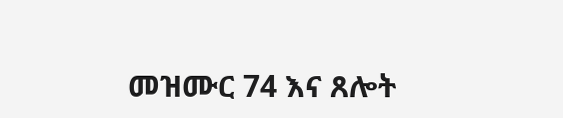መዝሙር 74 እና ጸሎት